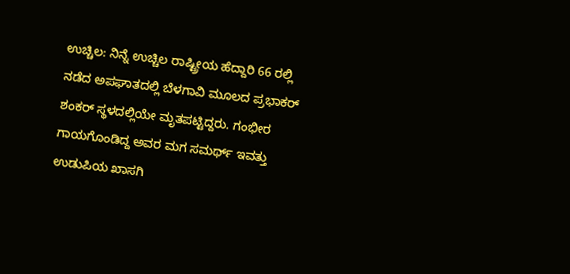ಉಚ್ಚಿಲ: ನಿನ್ನೆ ಉಚ್ಚಿಲ ರಾಷ್ಟ್ರೀಯ ಹೆದ್ದಾರಿ 66 ರಲ್ಲಿ ನಡೆದ ಅಪಘಾತದಲ್ಲಿ ಬೆಳಗಾವಿ ಮೂಲದ ಪ್ರಭಾಕರ್ ಶಂಕರ್ ಸ್ಥಳದಲ್ಲಿಯೇ ಮೃತಪಟ್ಟಿದ್ದರು. ಗಂಭೀರ ಗಾಯಗೊಂಡಿದ್ದ ಅವರ ಮಗ ಸಮರ್ಥ್ ಇವತ್ತು ಉಡುಪಿಯ ಖಾಸಗಿ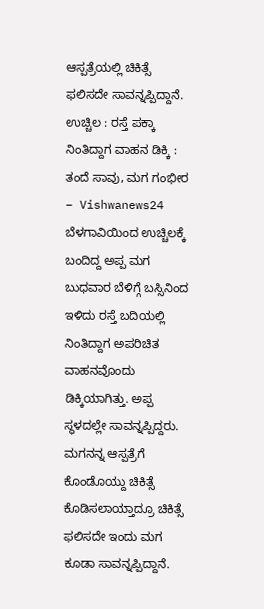ಆಸ್ಪತ್ರೆಯಲ್ಲಿ ಚಿಕಿತ್ಸೆ ಫಲಿಸದೇ ಸಾವನ್ನಪ್ಪಿದ್ದಾನೆ.
ಉಚ್ಚಿಲ : ರಸ್ತೆ ಪಕ್ಕಾ ನಿಂತಿದ್ದಾಗ ವಾಹನ ಡಿಕ್ಕಿ : ತಂದೆ ಸಾವು, ಮಗ ಗಂಭೀರ – Vishwanews24
ಬೆಳಗಾವಿಯಿಂದ ಉಚ್ಚಿಲಕ್ಕೆ ಬಂದಿದ್ದ ಅಪ್ಪ ಮಗ ಬುಧವಾರ ಬೆಳಿಗ್ಗೆ ಬಸ್ಸಿನಿಂದ ಇಳಿದು ರಸ್ತೆ ಬದಿಯಲ್ಲಿ ನಿಂತಿದ್ದಾಗ ಅಪರಿಚಿತ ವಾಹನವೊಂದು ಡಿಕ್ಕಿಯಾಗಿತ್ತು. ಅಪ್ಪ ಸ್ಥಳದಲ್ಲೇ ಸಾವನ್ನಪ್ಪಿದ್ದರು. ಮಗನನ್ನ ಆಸ್ಪತ್ರೆಗೆ ಕೊಂಡೊಯ್ದು ಚಿಕಿತ್ಸೆ ಕೊಡಿಸಲಾಯ್ತಾದ್ರೂ ಚಿಕಿತ್ಸೆ ಫಲಿಸದೇ ಇಂದು ಮಗ ಕೂಡಾ ಸಾವನ್ನಪ್ಪಿದ್ದಾನೆ.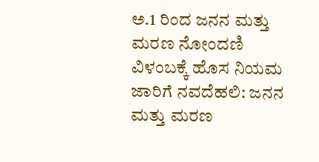ಅ.1 ರಿಂದ ಜನನ ಮತ್ತು ಮರಣ ನೋಂದಣಿ ವಿಳಂಬಕ್ಕೆ ಹೊಸ ನಿಯಮ ಜಾರಿಗೆ ನವದೆಹಲಿ: ಜನನ ಮತ್ತು ಮರಣ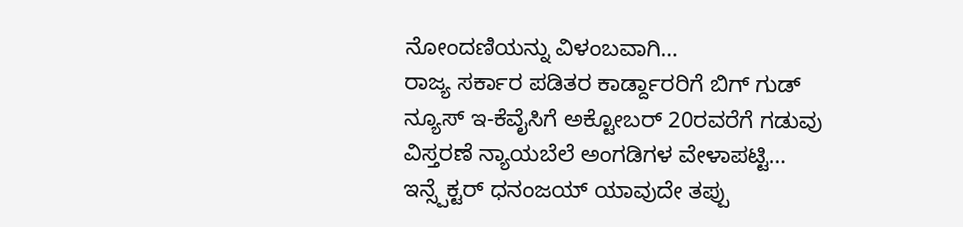ನೋಂದಣಿಯನ್ನು ವಿಳಂಬವಾಗಿ…
ರಾಜ್ಯ ಸರ್ಕಾರ ಪಡಿತರ ಕಾರ್ಡ್ದಾರರಿಗೆ ಬಿಗ್ ಗುಡ್ ನ್ಯೂಸ್ ಇ-ಕೆವೈಸಿಗೆ ಅಕ್ಟೋಬರ್ 20ರವರೆಗೆ ಗಡುವು ವಿಸ್ತರಣೆ ನ್ಯಾಯಬೆಲೆ ಅಂಗಡಿಗಳ ವೇಳಾಪಟ್ಟಿ…
ಇನ್ಸ್ಪೆಕ್ಟರ್ ಧನಂಜಯ್ ಯಾವುದೇ ತಪ್ಪು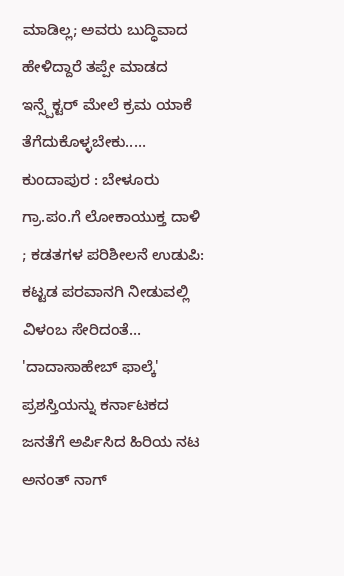ಮಾಡಿಲ್ಲ; ಅವರು ಬುದ್ಧಿವಾದ ಹೇಳಿದ್ದಾರೆ ತಪ್ಪೇ ಮಾಡದ ಇನ್ಸ್ಪೆಕ್ಟರ್ ಮೇಲೆ ಕ್ರಮ ಯಾಕೆ ತೆಗೆದುಕೊಳ್ಳಬೇಕು..…
ಕುಂದಾಪುರ : ಬೇಳೂರು ಗ್ರಾ.ಪಂ.ಗೆ ಲೋಕಾಯುಕ್ತ ದಾಳಿ ; ಕಡತಗಳ ಪರಿಶೀಲನೆ ಉಡುಪಿ: ಕಟ್ಟಡ ಪರವಾನಗಿ ನೀಡುವಲ್ಲಿ ವಿಳಂಬ ಸೇರಿದಂತೆ…
'ದಾದಾಸಾಹೇಬ್ ಫಾಲ್ಕೆ' ಪ್ರಶಸ್ತಿಯನ್ನು ಕರ್ನಾಟಕದ ಜನತೆಗೆ ಅರ್ಪಿಸಿದ ಹಿರಿಯ ನಟ ಅನಂತ್ ನಾಗ್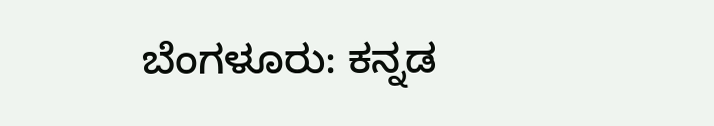ಬೆಂಗಳೂರು: ಕನ್ನಡ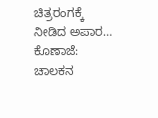ಚಿತ್ರರಂಗಕ್ಕೆ ನೀಡಿದ ಅಪಾರ…
ಕೊಣಾಜೆ: ಚಾಲಕನ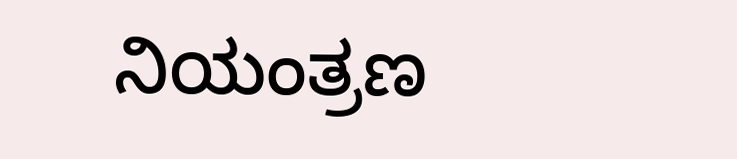ನಿಯಂತ್ರಣ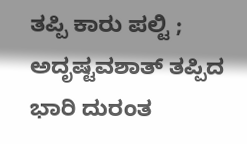ತಪ್ಪಿ ಕಾರು ಪಲ್ಟಿ ; ಅದೃಷ್ಟವಶಾತ್ ತಪ್ಪಿದ ಭಾರಿ ದುರಂತ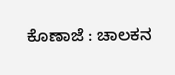ಕೊಣಾಜೆ : ಚಾಲಕನ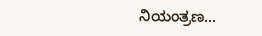ನಿಯಂತ್ರಣ…